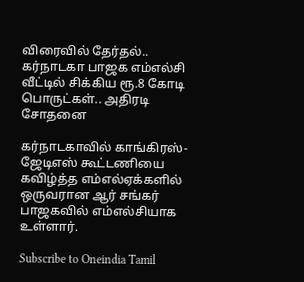விரைவில் தேர்தல்.. கர்நாடகா பாஜக எம்எல்சி வீட்டில் சிக்கிய ரூ.8 கோடி பொருட்கள்.. அதிரடி சோதனை

கர்நாடகாவில் காங்கிரஸ்-ஜேடிஎஸ் கூட்டணியை கவிழ்த்த எம்எல்ஏக்களில் ஒருவரான ஆர் சங்கர் பாஜகவில் எம்எல்சியாக உள்ளார்.

Subscribe to Oneindia Tamil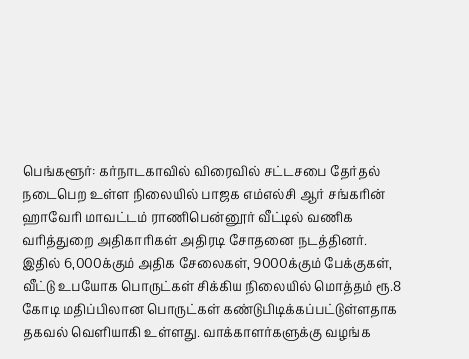பெங்களூர்: கர்நாடகாவில் விரைவில் சட்டசபை தேர்தல் நடைபெற உள்ள நிலையில் பாஜக எம்எல்சி ஆர் சங்கரின் ஹாவேரி மாவட்டம் ராணிபென்னூர் வீட்டில் வணிக வரித்துறை அதிகாரிகள் அதிரடி சோதனை நடத்தினர். இதில் 6,000க்கும் அதிக சேலைகள், 9000க்கும் பேக்குகள், வீட்டு உபயோக பொருட்கள் சிக்கிய நிலையில் மொத்தம் ரூ.8 கோடி மதிப்பிலான பொருட்கள் கண்டுபிடிக்கப்பட்டுள்ளதாக தகவல் வெளியாகி உள்ளது. வாக்காளர்களுக்கு வழங்க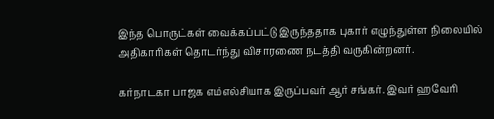இந்த பொருட்கள் வைக்கப்பட்டு இருந்ததாக புகார் எழுந்துள்ள நிலையில் அதிகாரிகள் தொடர்ந்து விசாரணை நடத்தி வருகின்றனர்.

கர்நாடகா பாஜக எம்எல்சியாக இருப்பவர் ஆர் சங்கர். இவர் ஹவேரி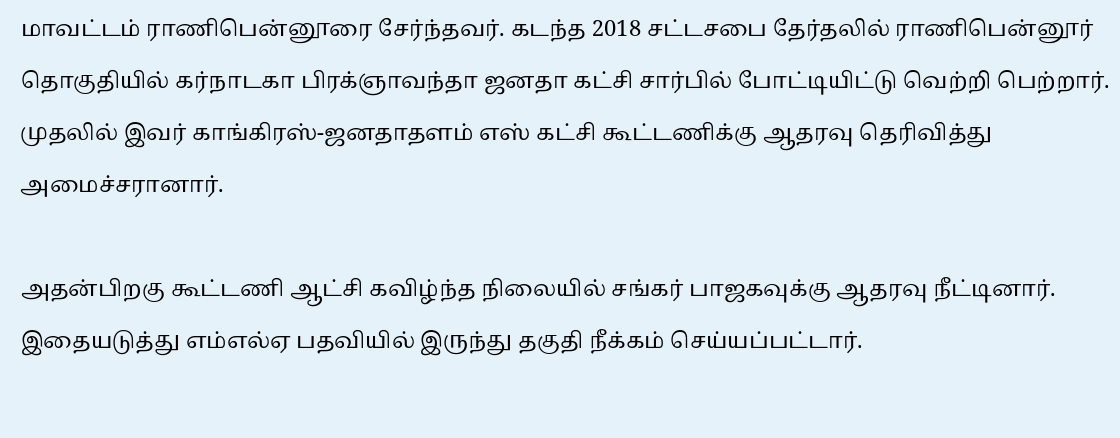மாவட்டம் ராணிபென்னூரை சேர்ந்தவர். கடந்த 2018 சட்டசபை தேர்தலில் ராணிபென்னூர் தொகுதியில் கர்நாடகா பிரக்ஞாவந்தா ஜனதா கட்சி சார்பில் போட்டியிட்டு வெற்றி பெற்றார். முதலில் இவர் காங்கிரஸ்-ஜனதாதளம் எஸ் கட்சி கூட்டணிக்கு ஆதரவு தெரிவித்து அமைச்சரானார்.

அதன்பிறகு கூட்டணி ஆட்சி கவிழ்ந்த நிலையில் சங்கர் பாஜகவுக்கு ஆதரவு நீட்டினார். இதையடுத்து எம்எல்ஏ பதவியில் இருந்து தகுதி நீக்கம் செய்யப்பட்டார்.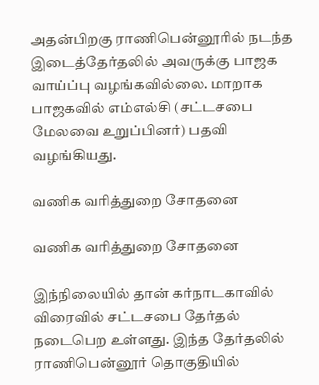அதன்பிறகு ராணிபென்னூரில் நடந்த இடைத்தேர்தலில் அவருக்கு பாஜக வாய்ப்பு வழங்கவில்லை. மாறாக பாஜகவில் எம்எல்சி (சட்டசபை மேலவை உறுப்பினர்) பதவி வழங்கியது.

வணிக வரித்துறை சோதனை

வணிக வரித்துறை சோதனை

இந்நிலையில் தான் கர்நாடகாவில் விரைவில் சட்டசபை தேர்தல் நடைபெற உள்ளது. இந்த தேர்தலில் ராணிபென்னூர் தொகுதியில்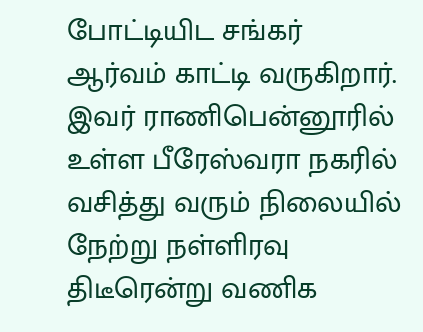போட்டியிட சங்கர் ஆர்வம் காட்டி வருகிறார். இவர் ராணிபென்னூரில் உள்ள பீரேஸ்வரா நகரில் வசித்து வரும் நிலையில் நேற்று நள்ளிரவு திடீரென்று வணிக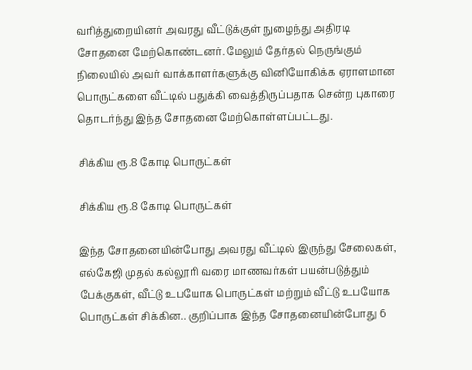வரித்துறையினர் அவரது வீட்டுக்குள் நுழைந்து அதிரடி சோதனை மேற்கொண்டனர். மேலும் தேர்தல் நெருங்கும் நிலையில் அவர் வாக்காளர்களுக்கு வினியோகிக்க ஏராளமான பொருட்களை வீட்டில் பதுக்கி வைத்திருப்பதாக சென்ற புகாரை தொடர்ந்து இந்த சோதனை மேற்கொள்ளப்பட்டது.

சிக்கிய ரூ.8 கோடி பொருட்கள்

சிக்கிய ரூ.8 கோடி பொருட்கள்

இந்த சோதனையின்போது அவரது வீட்டில் இருந்து சேலைகள், எல்கேஜி முதல் கல்லூரி வரை மாணவர்கள் பயன்படுத்தும் பேக்குகள், வீட்டு உபயோக பொருட்கள் மற்றும் வீட்டு உபயோக பொருட்கள் சிக்கின.. குறிப்பாக இந்த சோதனையின்போது 6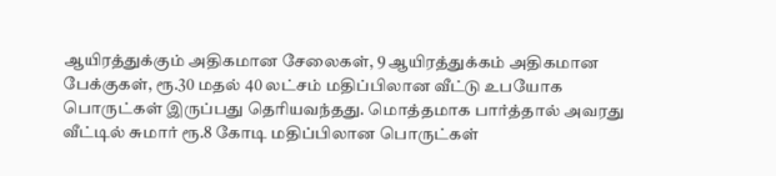ஆயிரத்துக்கும் அதிகமான சேலைகள், 9 ஆயிரத்துக்கம் அதிகமான பேக்குகள், ரூ.30 மதல் 40 லட்சம் மதிப்பிலான வீட்டு உபயோக பொருட்கள் இருப்பது தெரியவந்தது. மொத்தமாக பார்த்தால் அவரது வீட்டில் சுமார் ரூ.8 கோடி மதிப்பிலான பொருட்கள்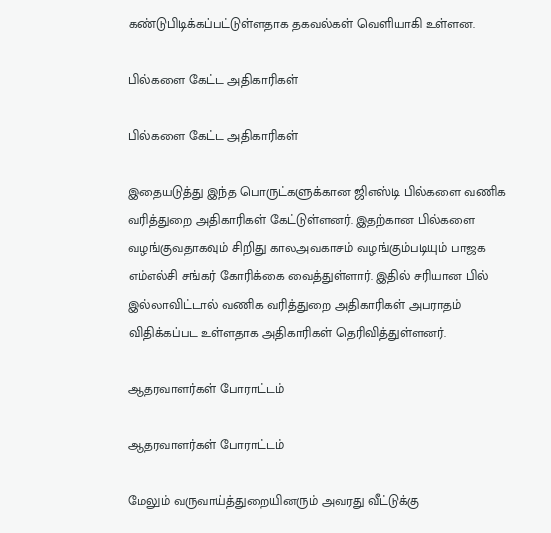கண்டுபிடிக்கப்பட்டுள்ளதாக தகவல்கள் வெளியாகி உள்ளன.

பில்களை கேட்ட அதிகாரிகள்

பில்களை கேட்ட அதிகாரிகள்

இதையடுத்து இந்த பொருட்களுக்கான ஜிஎஸ்டி பில்களை வணிக வரித்துறை அதிகாரிகள் கேட்டுள்ளனர். இதற்கான பில்களை வழங்குவதாகவும் சிறிது காலஅவகாசம் வழங்கும்படியும் பாஜக எம்எல்சி சங்கர் கோரிக்கை வைத்துள்ளார். இதில் சரியான பில் இல்லாவிட்டால் வணிக வரித்துறை அதிகாரிகள் அபராதம் விதிக்கப்பட உள்ளதாக அதிகாரிகள் தெரிவித்துள்ளனர்.

ஆதரவாளர்கள் போராட்டம்

ஆதரவாளர்கள் போராட்டம்

மேலும் வருவாய்த்துறையினரும் அவரது வீட்டுக்கு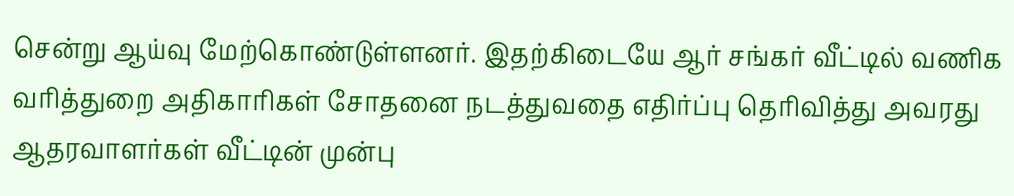சென்று ஆய்வு மேற்கொண்டுள்ளனர். இதற்கிடையே ஆர் சங்கர் வீட்டில் வணிக வரித்துறை அதிகாரிகள் சோதனை நடத்துவதை எதிர்ப்பு தெரிவித்து அவரது ஆதரவாளர்கள் வீட்டின் முன்பு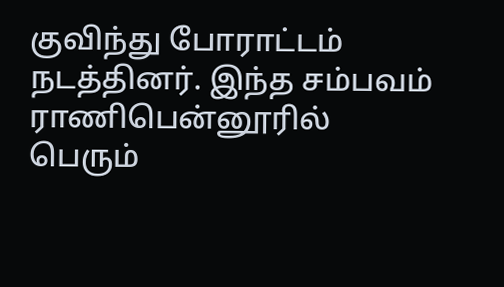குவிந்து போராட்டம் நடத்தினர். இந்த சம்பவம் ராணிபென்னூரில் பெரும்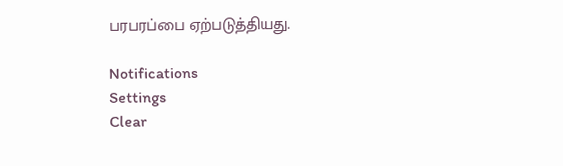பரபரப்பை ஏற்படுத்தியது.

Notifications
Settings
Clear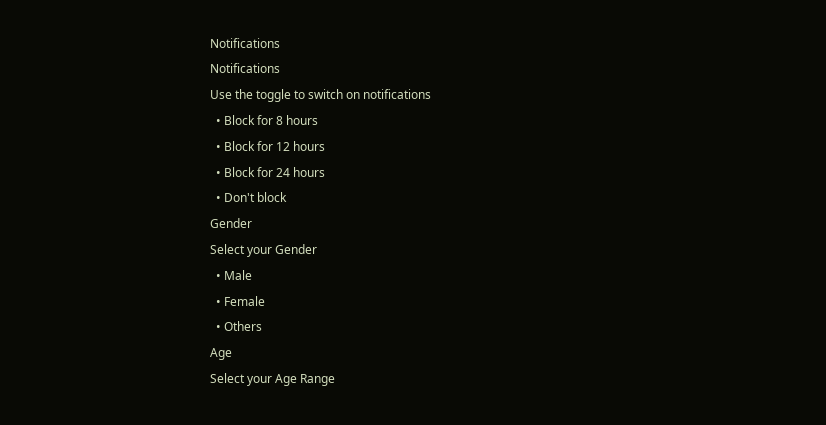Notifications
Notifications
Use the toggle to switch on notifications
  • Block for 8 hours
  • Block for 12 hours
  • Block for 24 hours
  • Don't block
Gender
Select your Gender
  • Male
  • Female
  • Others
Age
Select your Age Range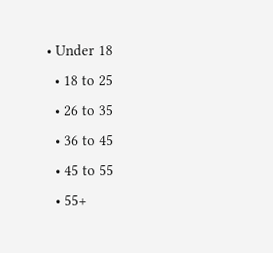• Under 18
  • 18 to 25
  • 26 to 35
  • 36 to 45
  • 45 to 55
  • 55+